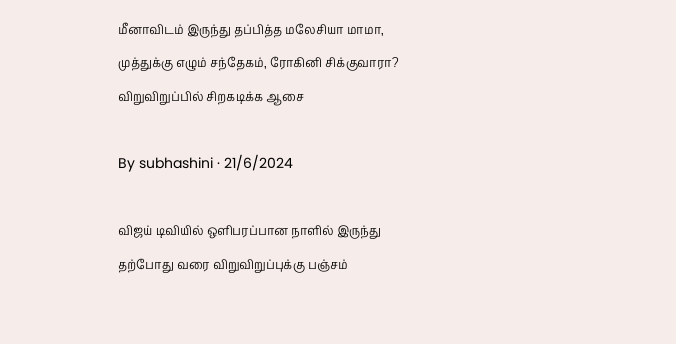மீனாவிடம் இருந்து தப்பித்த மலேசியா மாமா, முத்துக்கு எழும் சந்தேகம், ரோகினி சிக்குவாரா? விறுவிறுப்பில் சிறகடிக்க ஆசை

By subhashini · 21/6/2024

விஜய் டிவியில் ஒளிபரப்பான நாளில் இருந்து தற்போது வரை விறுவிறுப்புக்கு பஞ்சம்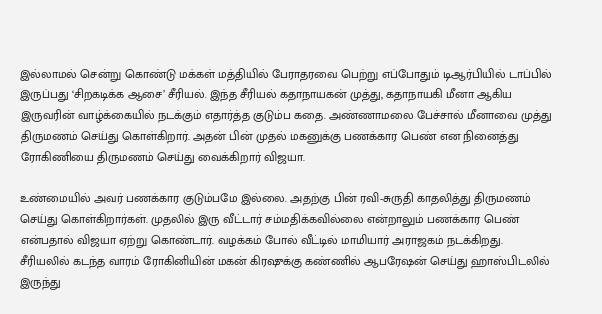இல்லாமல் சென்று கொண்டு மக்கள் மத்தியில் பேராதரவை பெற்று எப்போதும் டிஆர்பியில் டாப்பில் இருப்பது ‘சிறகடிக்க ஆசை’ சீரியல். இந்த சீரியல் கதாநாயகன் முத்து, கதாநாயகி மீனா ஆகிய இருவரின் வாழ்க்கையில் நடக்கும் எதார்த்த குடும்ப கதை. அண்ணாமலை பேச்சால் மீனாவை முத்து திருமணம் செய்து கொள்கிறார். அதன் பின் முதல் மகனுக்கு பணக்கார பெண் என நினைத்து ரோகிணியை திருமணம் செய்து வைக்கிறார் விஜயா.

உண்மையில் அவர் பணக்கார குடும்பமே இல்லை. அதற்கு பின் ரவி-சுருதி காதலித்து திருமணம் செய்து கொள்கிறார்கள். முதலில் இரு வீட்டார் சம்மதிக்கவில்லை என்றாலும் பணக்கார பெண் என்பதால் விஜயா ஏற்று கொண்டார். வழக்கம் போல் வீட்டில் மாமியார் அராஜகம் நடக்கிறது. சீரியலில் கடந்த வாரம் ரோகினியின் மகன் கிரஷுக்கு கண்ணில் ஆபரேஷன் செய்து ஹாஸ்பிடலில் இருந்து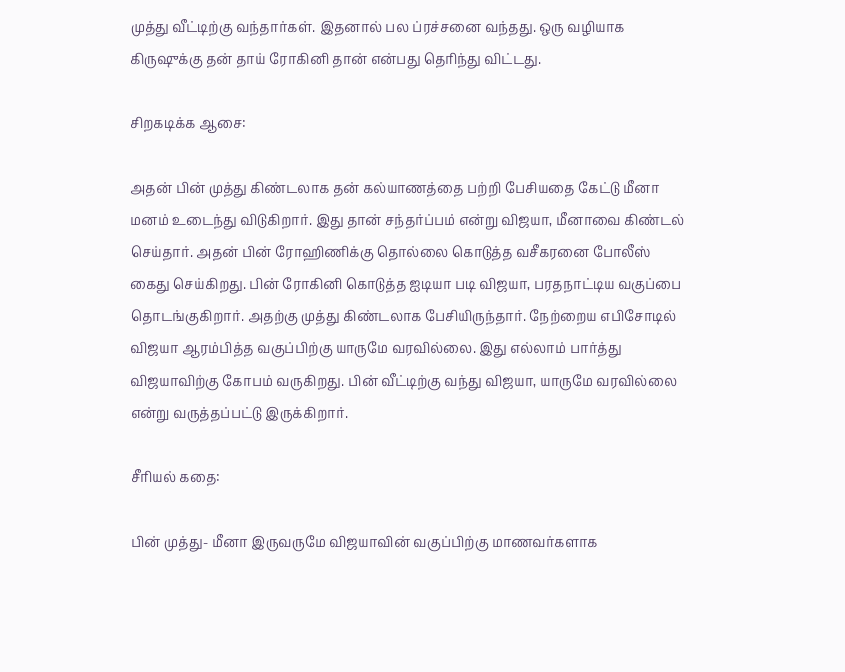முத்து வீட்டிற்கு வந்தார்கள். இதனால் பல ப்ரச்சனை வந்தது. ஒரு வழியாக கிருஷுக்கு தன் தாய் ரோகினி தான் என்பது தெரிந்து விட்டது.

சிறகடிக்க ஆசை:

அதன் பின் முத்து கிண்டலாக தன் கல்யாணத்தை பற்றி பேசியதை கேட்டு மீனா மனம் உடைந்து விடுகிறார். இது தான் சந்தர்ப்பம் என்று விஜயா, மீனாவை கிண்டல் செய்தார். அதன் பின் ரோஹிணிக்கு தொல்லை கொடுத்த வசீகரனை போலீஸ் கைது செய்கிறது. பின் ரோகினி கொடுத்த ஐடியா படி விஜயா, பரதநாட்டிய வகுப்பை தொடங்குகிறார். அதற்கு முத்து கிண்டலாக பேசியிருந்தார். நேற்றைய எபிசோடில் விஜயா ஆரம்பித்த வகுப்பிற்கு யாருமே வரவில்லை. இது எல்லாம் பார்த்து விஜயாவிற்கு கோபம் வருகிறது. பின் வீட்டிற்கு வந்து விஜயா, யாருமே வரவில்லை என்று வருத்தப்பட்டு இருக்கிறார்.

சீரியல் கதை:

பின் முத்து- மீனா இருவருமே விஜயாவின் வகுப்பிற்கு மாணவர்களாக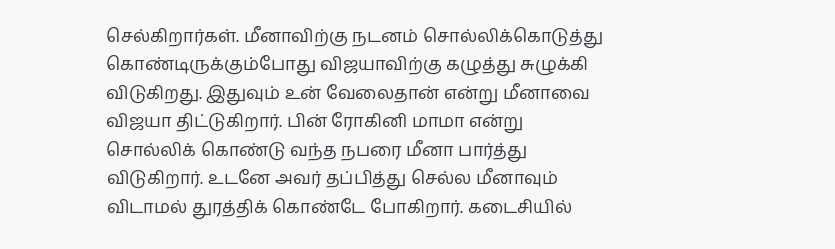செல்கிறார்கள். மீனாவிற்கு நடனம் சொல்லிக்கொடுத்து கொண்டிருக்கும்போது விஜயாவிற்கு கழுத்து சுழுக்கி விடுகிறது. இதுவும் உன் வேலைதான் என்று மீனாவை விஜயா திட்டுகிறார். பின் ரோகினி மாமா என்று சொல்லிக் கொண்டு வந்த நபரை மீனா பார்த்து விடுகிறார். உடனே அவர் தப்பித்து செல்ல மீனாவும் விடாமல் துரத்திக் கொண்டே போகிறார். கடைசியில்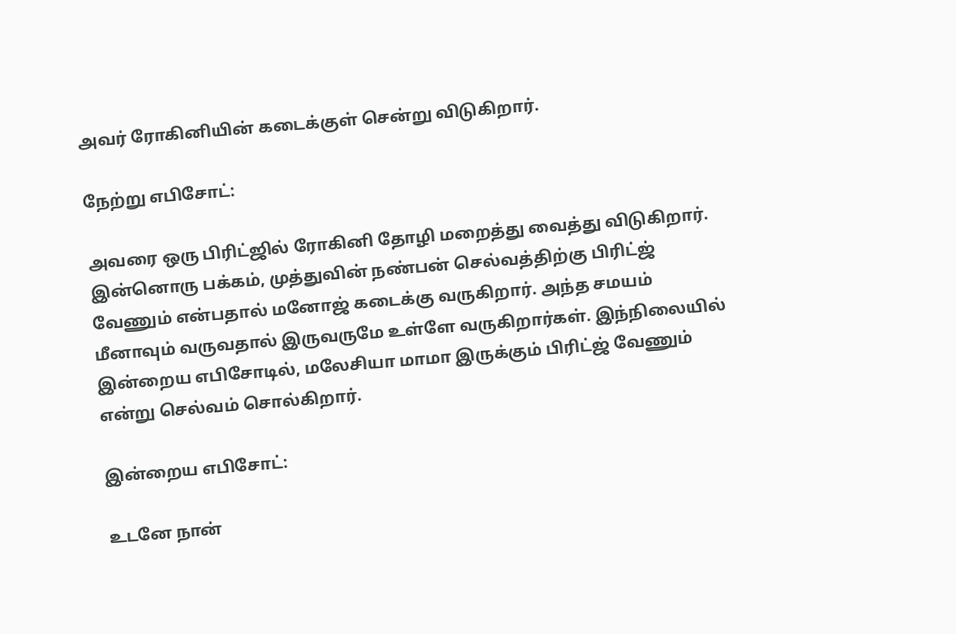அவர் ரோகினியின் கடைக்குள் சென்று விடுகிறார்.

நேற்று எபிசோட்:

அவரை ஒரு பிரிட்ஜில் ரோகினி தோழி மறைத்து வைத்து விடுகிறார். இன்னொரு பக்கம், முத்துவின் நண்பன் செல்வத்திற்கு பிரிட்ஜ் வேணும் என்பதால் மனோஜ் கடைக்கு வருகிறார். அந்த சமயம் மீனாவும் வருவதால் இருவருமே உள்ளே வருகிறார்கள். இந்நிலையில் இன்றைய எபிசோடில், மலேசியா மாமா இருக்கும் பிரிட்ஜ் வேணும் என்று செல்வம் சொல்கிறார்.

இன்றைய எபிசோட்:

உடனே நான்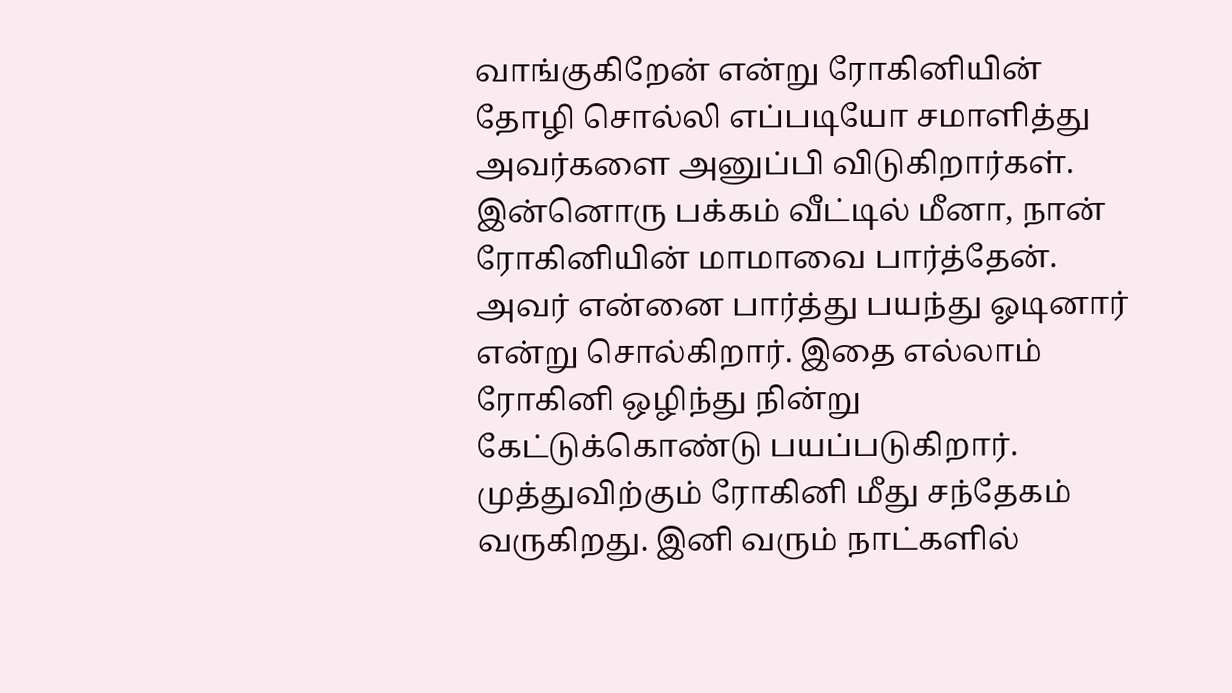வாங்குகிறேன் என்று ரோகினியின் தோழி சொல்லி எப்படியோ சமாளித்து அவர்களை அனுப்பி விடுகிறார்கள். இன்னொரு பக்கம் வீட்டில் மீனா, நான் ரோகினியின் மாமாவை பார்த்தேன். அவர் என்னை பார்த்து பயந்து ஓடினார் என்று சொல்கிறார். இதை எல்லாம் ரோகினி ஒழிந்து நின்று கேட்டுக்கொண்டு பயப்படுகிறார். முத்துவிற்கும் ரோகினி மீது சந்தேகம் வருகிறது. இனி வரும் நாட்களில்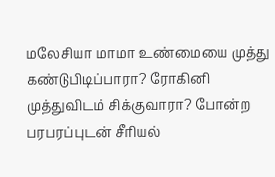மலேசியா மாமா உண்மையை முத்து கண்டுபிடிப்பாரா? ரோகினி முத்துவிடம் சிக்குவாரா? போன்ற பரபரப்புடன் சீரியல்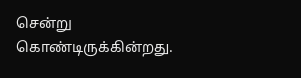சென்று கொண்டிருக்கின்றது.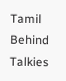Tamil Behind Talkies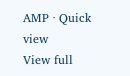AMP · Quick view
View full